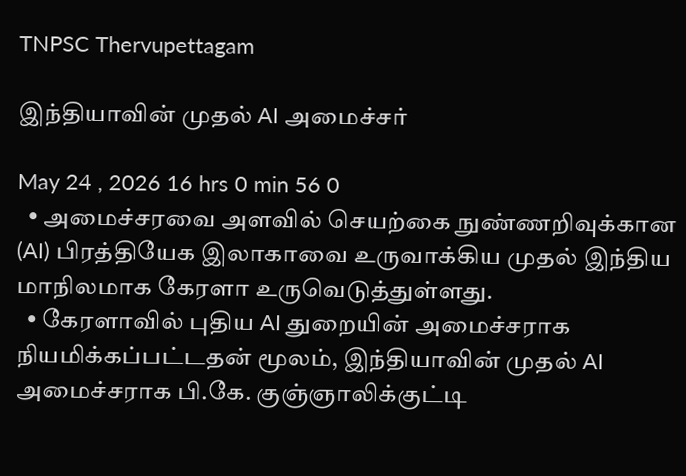TNPSC Thervupettagam

இந்தியாவின் முதல் AI அமைச்சர்

May 24 , 2026 16 hrs 0 min 56 0
  • அமைச்சரவை அளவில் செயற்கை நுண்ணறிவுக்கான (AI) பிரத்தியேக இலாகாவை உருவாக்கிய முதல் இந்திய மாநிலமாக கேரளா உருவெடுத்துள்ளது.
  • கேரளாவில் புதிய AI துறையின் அமைச்சராக நியமிக்கப்பட்டதன் மூலம், இந்தியாவின் முதல் AI அமைச்சராக பி.கே. குஞ்ஞாலிக்குட்டி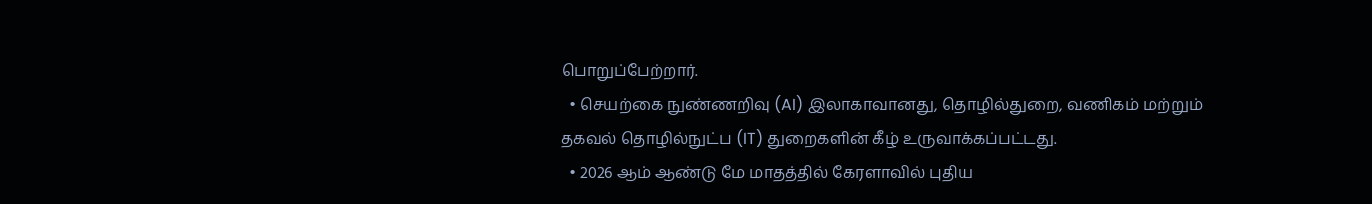பொறுப்பேற்றார்.
  • செயற்கை நுண்ணறிவு (AI) இலாகாவானது, தொழில்துறை, வணிகம் மற்றும் தகவல் தொழில்நுட்ப (IT) துறைகளின் கீழ் உருவாக்கப்பட்டது.
  • 2026 ஆம் ஆண்டு மே மாதத்தில் கேரளாவில் புதிய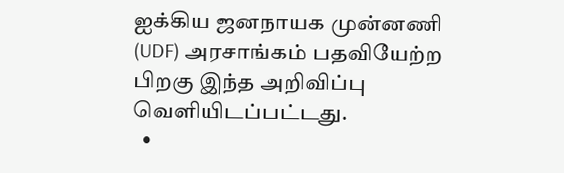ஐக்கிய ஜனநாயக முன்னணி (UDF) அரசாங்கம் பதவியேற்ற பிறகு இந்த அறிவிப்பு வெளியிடப்பட்டது.
  •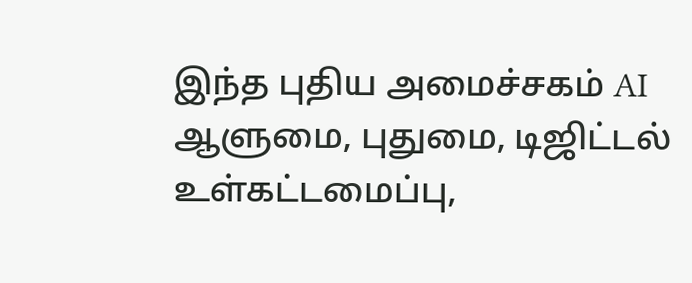இந்த புதிய அமைச்சகம் AI ஆளுமை, புதுமை, டிஜிட்டல் உள்கட்டமைப்பு,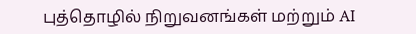புத்தொழில் நிறுவனங்கள் மற்றும் AI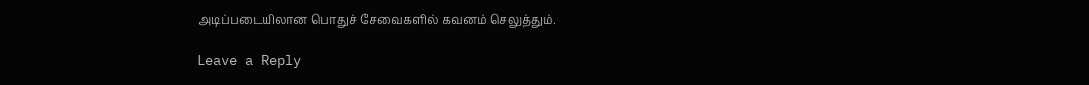அடிப்படையிலான பொதுச் சேவைகளில் கவனம் செலுத்தும்.

Leave a Reply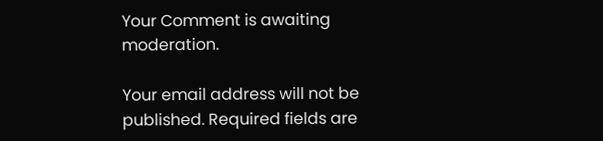Your Comment is awaiting moderation.

Your email address will not be published. Required fields are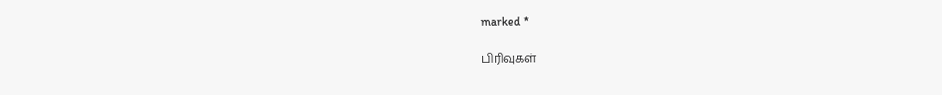marked *

பிரிவுகள்